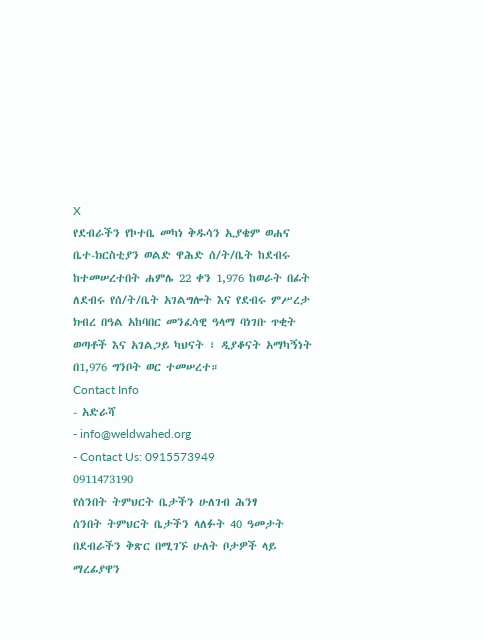X
የደብራችን የኮተቤ መካነ ቅዱሳን ኢያቄም ወሐና ቤተ-ክርስቲያን ወልድ ዋሕድ ሰ/ት/ቤት ከደብሩ ከተመሠረተበት ሐምሌ 22 ቀን 1,976 ከወራት በፊት ለደብሩ የሰ/ት/ቤት አገልግሎት እና የደብሩ ምሥረታ ክብረ በዓል አከባበር መንፈሳዊ ዓላማ ባነገቡ ጥቂት ወጣቶች እና አገልጋይ ካህናት ፣ ዲያቆናት አማካኝነት በ1,976 ግንቦት ወር ተመሠረተ።
Contact Info
- አድራሻ
- info@weldwahed.org
- Contact Us: 0915573949
0911473190
የሰንበት ትምህርት ቤታችን ሁለገብ ሕንፃ
ሰንበት ትምህርት ቤታችን ላለፉት 40 ዓመታት በደብራችን ቅጽር በሚገኙ ሁለት ቦታዎች ላይ ማረፊያዋን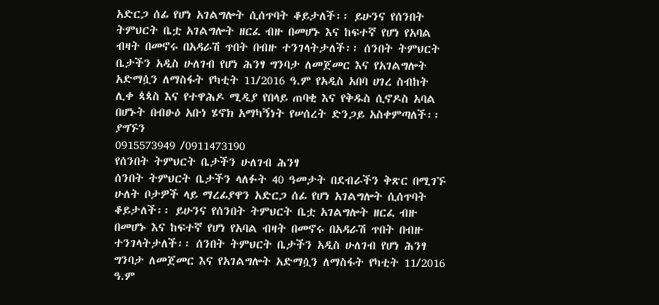አድርጋ ሰፊ የሆነ አገልግሎት ሲሰጥባት ቆይታለች፡፡ ይሁንና የሰንበት ትምህርት ቤቷ አገልግሎት ዘርፈ ብዙ በመሆኑ እና ከፍተኛ የሆነ የአባል ብዛት በመኖሩ በአዳራሽ ጥበት በብዙ ተንገላትታለች፡፡ ሰንበት ትምህርት ቤታችን አዲስ ሁለገብ የሆነ ሕንፃ ግንባታ ለመጀመር እና የአገልግሎት አድማሷን ለማስፋት የካቲት 11/2016 ዓ.ም የአዲስ አበባ ሀገረ ስብከት ሊቀ ጳጳስ እና የተዋሕዶ ሚዲያ የበላይ ጠባቂ እና የቅዱስ ሲኖዶስ አባል በሆኑት በብፁዕ አቡነ ሄኖክ አማካኝነት የሠሰረት ድንጋይ አስቀምጣለች፡፡
ያግኙን
0915573949 /0911473190
የሰንበት ትምህርት ቤታችን ሁለገብ ሕንፃ
ሰንበት ትምህርት ቤታችን ላለፉት 40 ዓመታት በደብራችን ቅጽር በሚገኙ ሁለት ቦታዎች ላይ ማረፊያዋን አድርጋ ሰፊ የሆነ አገልግሎት ሲሰጥባት ቆይታለች፡፡ ይሁንና የሰንበት ትምህርት ቤቷ አገልግሎት ዘርፈ ብዙ በመሆኑ እና ከፍተኛ የሆነ የአባል ብዛት በመኖሩ በአዳራሽ ጥበት በብዙ ተንገላትታለች፡፡ ሰንበት ትምህርት ቤታችን አዲስ ሁለገብ የሆነ ሕንፃ ግንባታ ለመጀመር እና የአገልግሎት አድማሷን ለማስፋት የካቲት 11/2016 ዓ.ም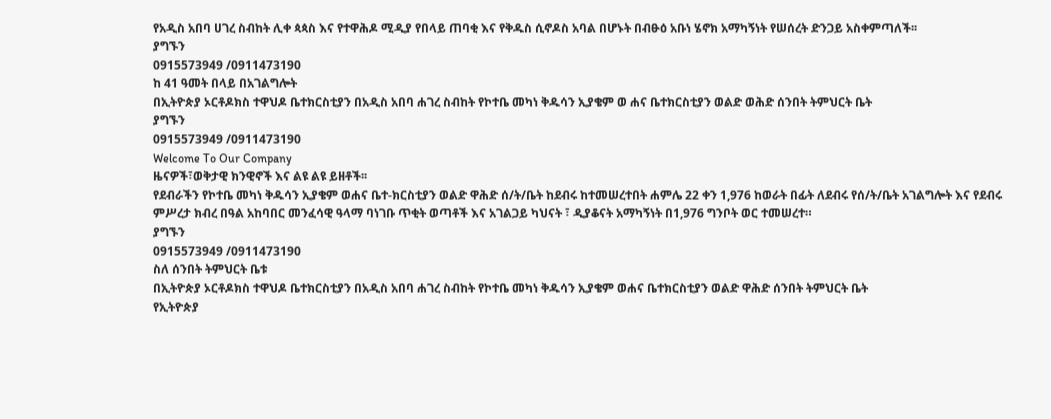የአዲስ አበባ ሀገረ ስብከት ሊቀ ጳጳስ እና የተዋሕዶ ሚዲያ የበላይ ጠባቂ እና የቅዱስ ሲኖዶስ አባል በሆኑት በብፁዕ አቡነ ሄኖክ አማካኝነት የሠሰረት ድንጋይ አስቀምጣለች፡፡
ያግኙን
0915573949 /0911473190
ከ 41 ዓመት በላይ በአገልግሎት
በኢትዮጵያ ኦርቶዶክስ ተዋህዶ ቤተክርስቲያን በአዲስ አበባ ሐገረ ስብከት የኮተቤ መካነ ቅዱሳን ኢያቄም ወ ሐና ቤተክርስቲያን ወልድ ወሕድ ሰንበት ትምህርት ቤት
ያግኙን
0915573949 /0911473190
Welcome To Our Company
ዜናዎች፣ወቅታዊ ክንዊኖች እና ልዩ ልዩ ይዘቶች፡፡
የደብራችን የኮተቤ መካነ ቅዱሳን ኢያቄም ወሐና ቤተ-ክርስቲያን ወልድ ዋሕድ ሰ/ት/ቤት ከደብሩ ከተመሠረተበት ሐምሌ 22 ቀን 1,976 ከወራት በፊት ለደብሩ የሰ/ት/ቤት አገልግሎት እና የደብሩ ምሥረታ ክብረ በዓል አከባበር መንፈሳዊ ዓላማ ባነገቡ ጥቂት ወጣቶች እና አገልጋይ ካህናት ፣ ዲያቆናት አማካኝነት በ1,976 ግንቦት ወር ተመሠረተ።
ያግኙን
0915573949 /0911473190
ስለ ሰንበት ትምህርት ቤቱ
በኢትዮጵያ ኦርቶዶክስ ተዋህዶ ቤተክርስቲያን በአዲስ አበባ ሐገረ ስብከት የኮተቤ መካነ ቅዱሳን ኢያቄም ወሐና ቤተክርስቲያን ወልድ ዋሕድ ሰንበት ትምህርት ቤት
የኢትዮጵያ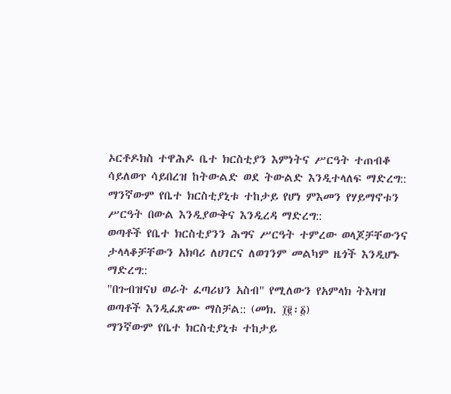ኦርቶዶክስ ተዋሕዶ ቤተ ክርስቲያን እምነትና ሥርዓት ተጠብቆ ሳይለወጥ ሳይበረዝ ከትውልድ ወደ ትውልድ እንዲተላለፍ ማድረግ::
ማንኛውም የቤተ ክርስቲያኒቱ ተከታይ የሆነ ምእመን የሃይማኖቱን ሥርዓት በውል እንዲያውቅና እንዲረዳ ማድረግ::
ወጣቶች የቤተ ክርስቲያንን ሕግና ሥርዓት ተምረው ወላጆቻቸውንና ታላላቆቻቸውን አክባሪ ለሀገርና ለወገንም መልካም ዜጎች እንዲሆኑ ማድረግ::
"በጉብዝናህ ወራት ፈጣሪህን አስብ" የሚለውን የአምላክ ትእዛዝ ወጣቶች እንዲፈጽሙ ማስቻል:: (መክ. ፲፪፡፩)
ማንኛውም የቤተ ክርስቲያኒቱ ተከታይ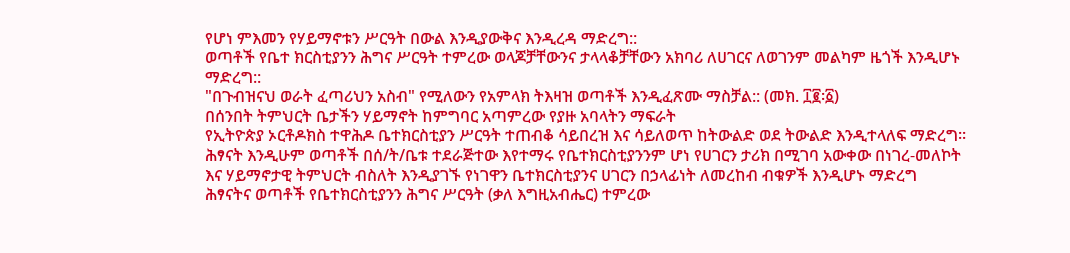የሆነ ምእመን የሃይማኖቱን ሥርዓት በውል እንዲያውቅና እንዲረዳ ማድረግ::
ወጣቶች የቤተ ክርስቲያንን ሕግና ሥርዓት ተምረው ወላጆቻቸውንና ታላላቆቻቸውን አክባሪ ለሀገርና ለወገንም መልካም ዜጎች እንዲሆኑ ማድረግ::
"በጉብዝናህ ወራት ፈጣሪህን አስብ" የሚለውን የአምላክ ትእዛዝ ወጣቶች እንዲፈጽሙ ማስቻል:: (መክ. ፲፪፡፩)
በሰንበት ትምህርት ቤታችን ሃይማኖት ከምግባር አጣምረው የያዙ አባላትን ማፍራት
የኢትዮጵያ ኦርቶዶክስ ተዋሕዶ ቤተክርስቲያን ሥርዓት ተጠብቆ ሳይበረዝ እና ሳይለወጥ ከትውልድ ወደ ትውልድ እንዲተላለፍ ማድረግ፡፡
ሕፃናት እንዲሁም ወጣቶች በሰ/ት/ቤቱ ተደራጅተው እየተማሩ የቤተክርስቲያንንም ሆነ የሀገርን ታሪክ በሚገባ አውቀው በነገረ-መለኮት እና ሃይማኖታዊ ትምህርት ብስለት እንዲያገኙ የነገዋን ቤተክርስቲያንና ሀገርን በኃላፊነት ለመረከብ ብቁዎች እንዲሆኑ ማድረግ
ሕፃናትና ወጣቶች የቤተክርስቲያንን ሕግና ሥርዓት (ቃለ እግዚአብሔር) ተምረው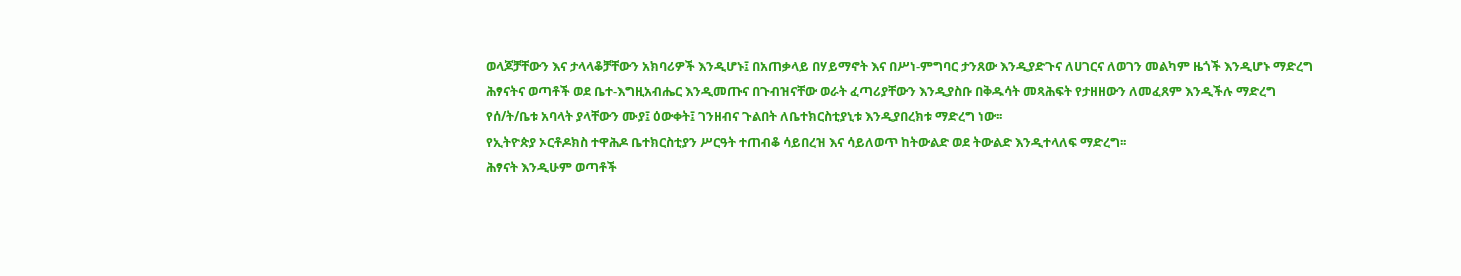ወላጆቻቸውን እና ታላላቆቻቸውን አክባሪዎች እንዲሆኑ፤ በአጠቃላይ በሃይማኖት እና በሥነ-ምግባር ታንጸው እንዲያድጉና ለሀገርና ለወገን መልካም ዜጎች እንዲሆኑ ማድረግ
ሕፃናትና ወጣቶች ወደ ቤተ-እግዚአብሔር እንዲመጡና በጉብዝናቸው ወራት ፈጣሪያቸውን እንዲያስቡ በቅዱሳት መጻሕፍት የታዘዘውን ለመፈጸም እንዲችሉ ማድረግ
የሰ/ት/ቤቱ አባላት ያላቸውን ሙያ፤ ዕውቀት፤ ገንዘብና ጉልበት ለቤተክርስቲያኒቱ እንዲያበረክቱ ማድረግ ነው፡፡
የኢትዮጵያ ኦርቶዶክስ ተዋሕዶ ቤተክርስቲያን ሥርዓት ተጠብቆ ሳይበረዝ እና ሳይለወጥ ከትውልድ ወደ ትውልድ እንዲተላለፍ ማድረግ፡፡
ሕፃናት እንዲሁም ወጣቶች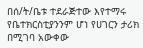በሰ/ት/ቤቱ ተደራጅተው እየተማሩ የቤተክርስቲያንንም ሆነ የሀገርን ታሪክ በሚገባ አውቀው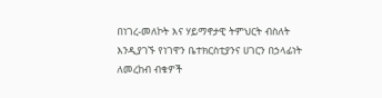በነገረ-መለኮት እና ሃይማኖታዊ ትምህርት ብስለት እንዲያገኙ የነገዋን ቤተክርስቲያንና ሀገርን በኃላፊነት ለመረከብ ብቁዎች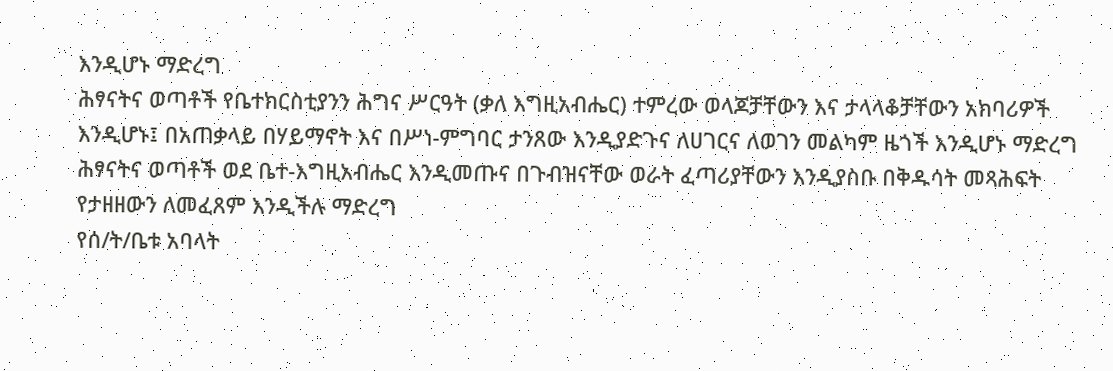እንዲሆኑ ማድረግ
ሕፃናትና ወጣቶች የቤተክርስቲያንን ሕግና ሥርዓት (ቃለ እግዚአብሔር) ተምረው ወላጆቻቸውን እና ታላላቆቻቸውን አክባሪዎች እንዲሆኑ፤ በአጠቃላይ በሃይማኖት እና በሥነ-ምግባር ታንጸው እንዲያድጉና ለሀገርና ለወገን መልካም ዜጎች እንዲሆኑ ማድረግ
ሕፃናትና ወጣቶች ወደ ቤተ-እግዚአብሔር እንዲመጡና በጉብዝናቸው ወራት ፈጣሪያቸውን እንዲያስቡ በቅዱሳት መጻሕፍት የታዘዘውን ለመፈጸም እንዲችሉ ማድረግ
የሰ/ት/ቤቱ አባላት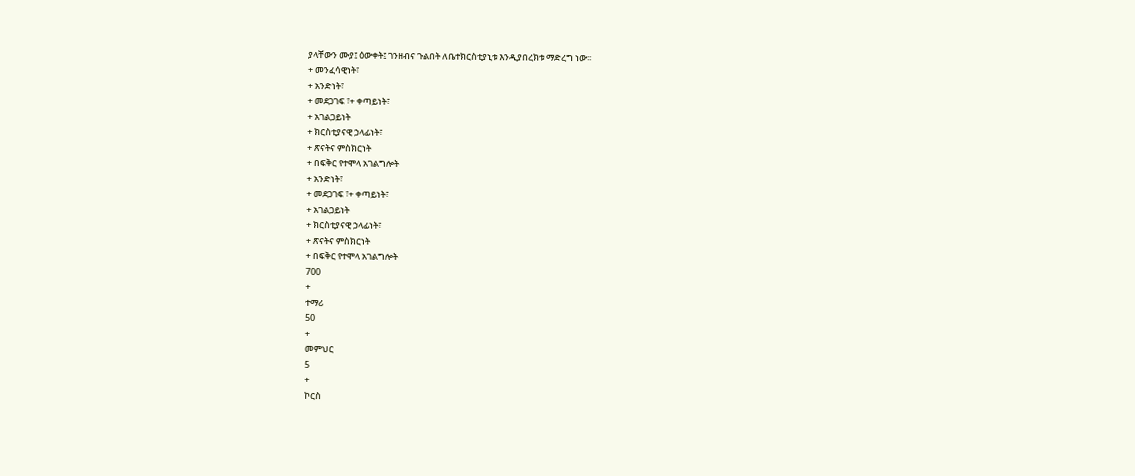ያላቸውን ሙያ፤ ዕውቀት፤ ገንዘብና ጉልበት ለቤተክርስቲያኒቱ እንዲያበረክቱ ማድረግ ነው፡፡
+ መንፈሳዊነት፣
+ አንድነት፣
+ መደጋገፍ ፣+ ቀጣይነት፣
+ አገልጋይነት
+ ክርስቲያናዊ ኃላፊነት፣
+ ጽናትና ምስክርነት
+ በፍቅር የተሞላ አገልግሎት
+ አንድነት፣
+ መደጋገፍ ፣+ ቀጣይነት፣
+ አገልጋይነት
+ ክርስቲያናዊ ኃላፊነት፣
+ ጽናትና ምስክርነት
+ በፍቅር የተሞላ አገልግሎት
700
+
ተማሪ
50
+
መምህር
5
+
ኮርስ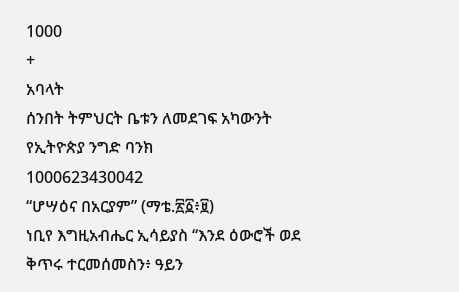1000
+
አባላት
ሰንበት ትምህርት ቤቱን ለመደገፍ አካውንት
የኢትዮጵያ ንግድ ባንክ
1000623430042
“ሆሣዕና በአርያም” (ማቴ.፳፩፥፱)
ነቢየ እግዚአብሔር ኢሳይያስ “እንደ ዕውሮች ወደ ቅጥሩ ተርመሰመስን፥ ዓይን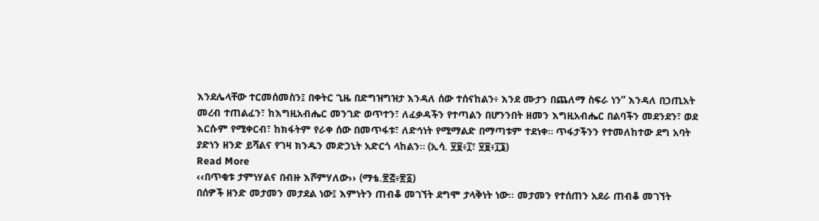እንደሌላቸው ተርመሰመስን፤ በቀትር ጊዜ በድግዝግዝታ እንዳለ ሰው ተሰናከልን፥ እንደ ሙታን በጨለማ ስፍራ ነን” እንዳለ በኃጢአት መረብ ተጠልፈን፣ ከእግዚአብሔር መንገድ ወጥተን፣ ለፈቃዳችን የተጣልን በሆንንበት ዘመን እግዚአብሔር በልባችን መደንደን፣ ወደ እርሱም የሚቀርብ፣ ከክፋትም የራቀ ሰው በመጥፋቱ፣ ለድኅነት የሚማልድ በማጣቱም ተደነቀ። ጥፋታችንን የተመለከተው ደግ አባት ያድነን ዘንድ ይሻልና የገዛ ክንዱን መድኃኒት አድርጎ ላከልን። (ኢሳ. ፶፱፥፲፣ ፶፱፥፲፮)
Read More
‹‹በጥቂቱ ታምነሃልና በብዙ እሾምሃለው›› (ማቴ.፳፭፥፳፩)
በሰዎች ዘንድ መታመን መታደል ነው፤ እምነትን ጠብቆ መገኘት ደግሞ ታላቅነት ነው፡፡ መታመን የተሰጠን አደራ ጠብቆ መገኘት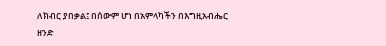ለክብር ያበቃል፤ በሰውም ሆነ በአምላካችን በእግዚአብሔር ዘንድ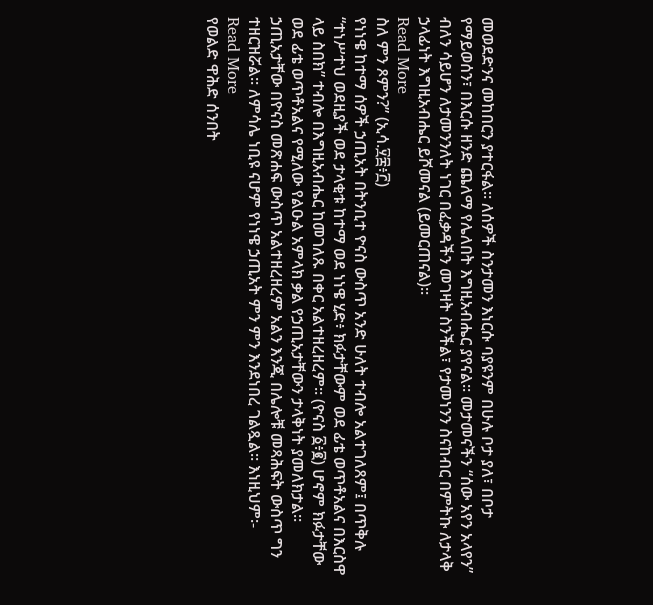መወደድንና መከበርን ያተርፋል፡፡ ለሰዎች ስንታመን እነርሱ ባያዩንም በሁሉ ቦታ ያለ፣ በቦታ የማይወሰን፣ በእርሱ ዘንድ ጨለማ የሌለበት እግዚአብሔር ያየናል፡፡ መታመናችን “ሰው አየን አላየን” ብለን ሳይሆን ለታመንንለት ነገር በፈቃዳችን መገዛት ስንችል፣ የታመነንን ስናከብር በምትኩ ለታላቅ ኃላፊነት እግዚአብሔር ይሾመናል (ይመርጠናል)፡፡
Read More
ስለ ምን ጾምን?” (ኢሳ.፶፰፥፫)
የነነዌ ከተማ ሰዎች ኃጢአት በትንቢተ ዮናስ ውስጥ አንድ ሁለት ተብሎ አልተገለጸም፤ በጥቅሉ “ተነሥተህ ወደዚያች ወደ ታላቂቱ ከተማ ወደ ነነዌ ሂድ፥ ክፉታቸውም ወደ ፊቴ ወጥቶአልና በእርስዋ ላይ ስበክ” ተብሎ በእግዚአብሔር ከመገለጹ በቀር አልተዘረዘረም። (ዮናስ ፩፥፪) ሆኖም ክፉታቸው ወደ ፊቴ ወጥቶአልና የሚለው የልዑል አምላክ ቃል የኃጢአታቸውን ታላቅነት ያመለክታል። ኃጢአታቸው በዮናስ መጽሐፍ ውስጥ አልተዘረዘረም አልን እንጂ በሌሎቹ መጻሕፍት ውስጥ ግን ተዘርዝሯል። ለምሳሌ ነቢዩ ናሆም የነነዌ ኃጢአት ምን ምን እንደነበረ ገልጿል። እነዚህም፡-
Read More
የወልድ ዋሕድ ሰንበት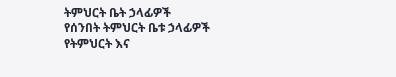ትምህርት ቤት ኃላፊዎች
የሰንበት ትምህርት ቤቱ ኃላፊዎች
የትምህርት እና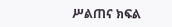ሥልጠና ክፍል